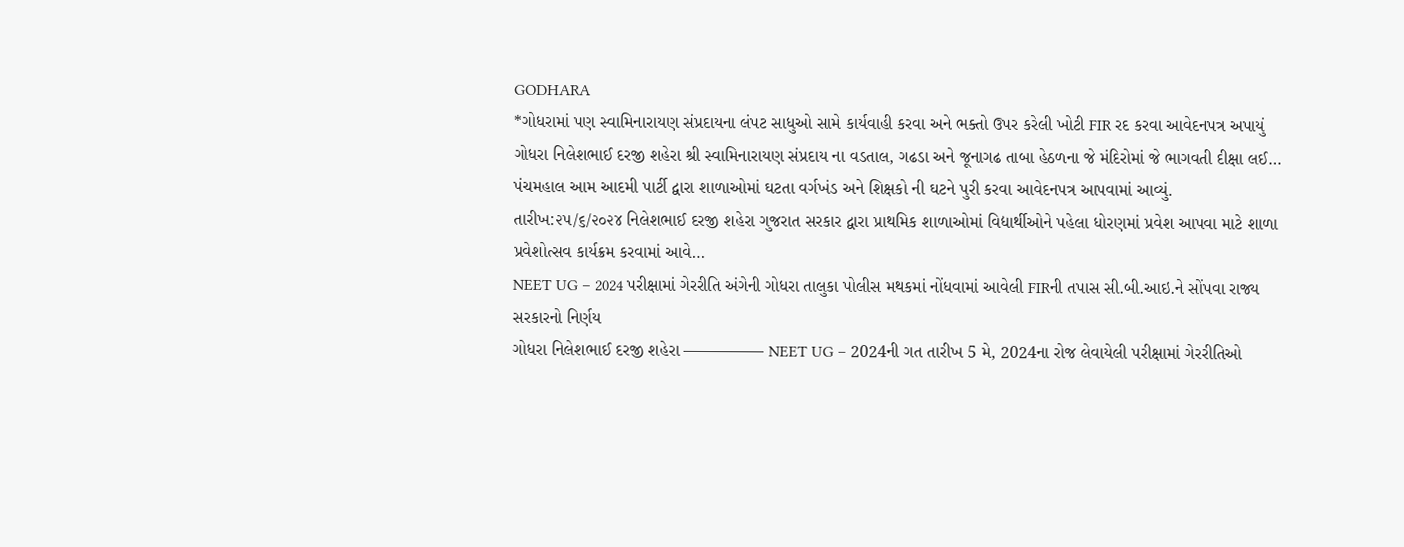GODHARA
*ગોધરામાં પણ સ્વામિનારાયણ સંપ્રદાયના લંપટ સાધુઓ સામે કાર્યવાહી કરવા અને ભક્તો ઉપર કરેલી ખોટી FIR રદ કરવા આવેદનપત્ર અપાયું
ગોધરા નિલેશભાઈ દરજી શહેરા શ્રી સ્વામિનારાયણ સંપ્રદાય ના વડતાલ, ગઢડા અને જૂનાગઢ તાબા હેઠળના જે મંદિરોમાં જે ભાગવતી દીક્ષા લઈ…
પંચમહાલ આમ આદમી પાર્ટી દ્વારા શાળાઓમાં ઘટતા વર્ગખંડ અને શિક્ષકો ની ઘટને પુરી કરવા આવેદનપત્ર આપવામાં આવ્યું.
તારીખ:૨૫/૬/૨૦૨૪ નિલેશભાઈ દરજી શહેરા ગુજરાત સરકાર દ્વારા પ્રાથમિક શાળાઓમાં વિદ્યાર્થીઓને પહેલા ધોરણમાં પ્રવેશ આપવા માટે શાળા પ્રવેશોત્સવ કાર્યક્રમ કરવામાં આવે…
NEET UG – 2024 પરીક્ષામાં ગેરરીતિ અંગેની ગોધરા તાલુકા પોલીસ મથકમાં નોંધવામાં આવેલી FIRની તપાસ સી.બી.આઇ.ને સોંપવા રાજ્ય સરકારનો નિર્ણય
ગોધરા નિલેશભાઈ દરજી શહેરા ————— NEET UG – 2024ની ગત તારીખ 5 મે, 2024ના રોજ લેવાયેલી પરીક્ષામાં ગેરરીતિઓ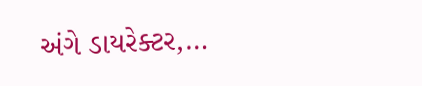અંગે ડાયરેક્ટર,…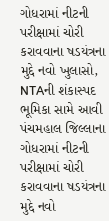ગોધરામાં નીટની પરીક્ષામાં ચોરી કરાવવાના ષડયંત્રના મુદ્દે નવો ખુલાસો, NTAની શંકાસ્પદ ભૂમિકા સામે આવી
પંચમહાલ જિલ્લાના ગોધરામાં નીટની પરીક્ષામાં ચોરી કરાવવાના ષડયંત્રના મુદ્દે નવો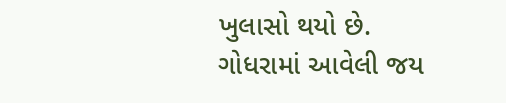ખુલાસો થયો છે. ગોધરામાં આવેલી જય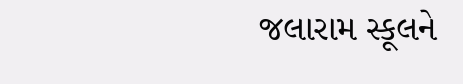જલારામ સ્કૂલને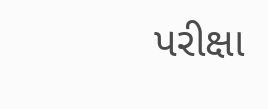પરીક્ષા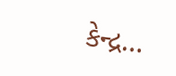કેન્દ્ર…